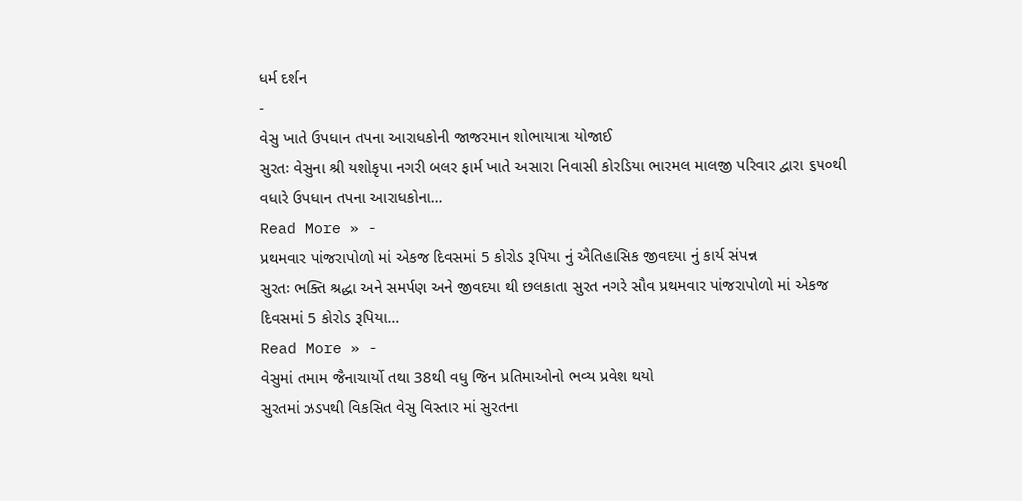ધર્મ દર્શન
-
વેસુ ખાતે ઉપધાન તપના આરાધકોની જાજરમાન શોભાયાત્રા યોજાઈ
સુરતઃ વેસુના શ્રી યશોકૃપા નગરી બલર ફાર્મ ખાતે અસારા નિવાસી કોરડિયા ભારમલ માલજી પરિવાર દ્વારા ૬૫૦થી વધારે ઉપધાન તપના આરાધકોના…
Read More » -
પ્રથમવાર પાંજરાપોળો માં એકજ દિવસમાં 5 કોરોડ રૂપિયા નું ઐતિહાસિક જીવદયા નું કાર્ય સંપન્ન
સુરતઃ ભક્તિ શ્રદ્ધા અને સમર્પણ અને જીવદયા થી છલકાતા સુરત નગરે સૌવ પ્રથમવાર પાંજરાપોળો માં એકજ દિવસમાં 5 કોરોડ રૂપિયા…
Read More » -
વેસુમાં તમામ જૈનાચાર્યો તથા 38થી વધુ જિન પ્રતિમાઓનો ભવ્ય પ્રવેશ થયો
સુરતમાં ઝડપથી વિકસિત વેસુ વિસ્તાર માં સુરતના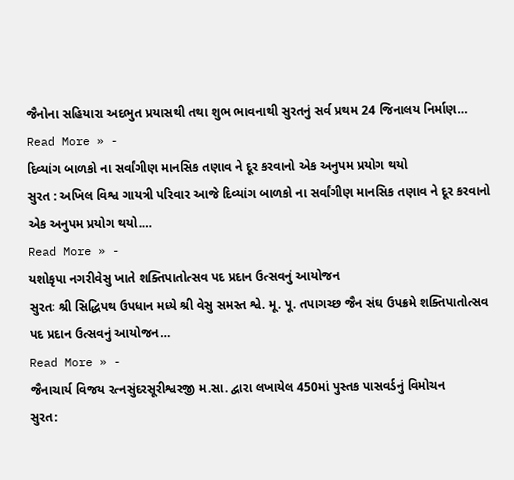જૈનોના સહિયારા અદભુત પ્રયાસથી તથા શુભ ભાવનાથી સુરતનું સર્વ પ્રથમ 24 જિનાલય નિર્માણ…
Read More » -
દિવ્યાંગ બાળકો ના સર્વાંગીણ માનસિક તણાવ ને દૂર કરવાનો એક અનુપમ પ્રયોગ થયો
સુરત : અખિલ વિશ્વ ગાયત્રી પરિવાર આજે દિવ્યાંગ બાળકો ના સર્વાંગીણ માનસિક તણાવ ને દૂર કરવાનો એક અનુપમ પ્રયોગ થયો.…
Read More » -
યશોકૃપા નગરીવેસુ ખાતે શક્તિપાતોત્સવ પદ પ્રદાન ઉત્સવનું આયોજન
સુરતઃ શ્રી સિદ્ધિપથ ઉપધાન મધ્યે શ્રી વેસુ સમસ્ત શ્વે. મૂ. પૂ. તપાગચ્છ જૈન સંઘ ઉપક્રમે શક્તિપાતોત્સવ પદ પ્રદાન ઉત્સવનું આયોજન…
Read More » -
જૈનાચાર્ય વિજય રત્નસુંદરસૂરીશ્વરજી મ.સા. દ્વારા લખાયેલ 450માં પુસ્તક પાસવર્ડનું વિમોચન
સુરત: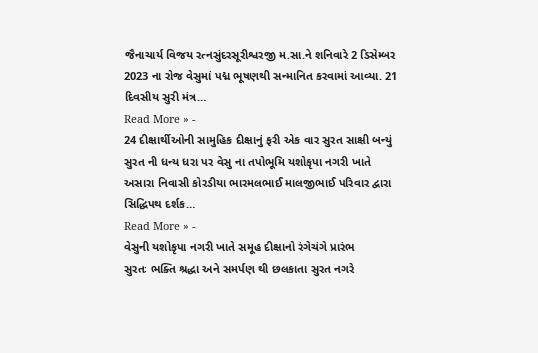જૈનાચાર્ય વિજય રત્નસુંદરસૂરીશ્વરજી મ.સા.ને શનિવારે 2 ડિસેમ્બર 2023 ના રોજ વેસુમાં પદ્મ ભૂષણથી સન્માનિત કરવામાં આવ્યા. 21 દિવસીય સુરી મંત્ર…
Read More » -
24 દીક્ષાર્થીઓની સામુહિક દીક્ષાનું ફરી એક વાર સુરત સાક્ષી બન્યું
સુરત ની ધન્ય ધરા પર વેસુ ના તપોભૂમિ યશોકૃપા નગરી ખાતે અસારા નિવાસી કોરડીયા ભારમલભાઈ માલજીભાઈ પરિવાર દ્વારા સિદ્ધિપથ દર્શક…
Read More » -
વેસુની યશોકૃપા નગરી ખાતે સમૂહ દીક્ષાનો રંગેચંગે પ્રારંભ
સુરતઃ ભક્તિ શ્રદ્ધા અને સમર્પણ થી છલકાતા સુરત નગરે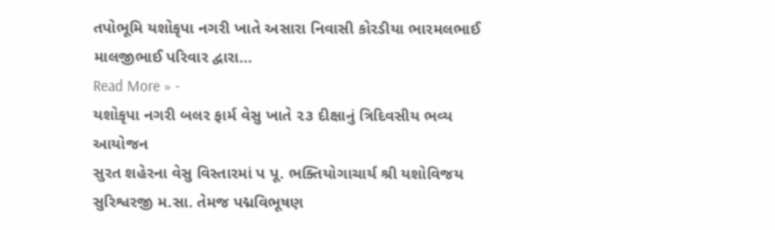તપોભૂમિ યશોકૃપા નગરી ખાતે અસારા નિવાસી કોરડીયા ભારમલભાઈ માલજીભાઈ પરિવાર દ્વારા…
Read More » -
યશોકૃપા નગરી બલર ફાર્મ વેસુ ખાતે ૨૩ દીક્ષાનું ત્રિદિવસીય ભવ્ય આયોજન
સુરત શહેરના વેસુ વિસ્તારમાં પ પૂ. ભક્તિયોગાચાર્ય શ્રી યશોવિજય સુરિશ્વરજી મ.સા. તેમજ પદ્મવિભૂષણ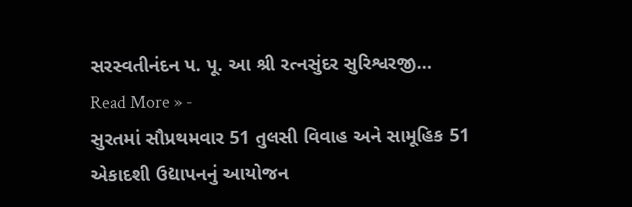સરસ્વતીનંદન પ. પૂ. આ શ્રી રત્નસુંદર સુરિશ્વરજી…
Read More » -
સુરતમાં સૌપ્રથમવાર 51 તુલસી વિવાહ અને સામૂહિક 51 એકાદશી ઉદ્યાપનનું આયોજન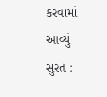કરવામાં આવ્યું
સુરત :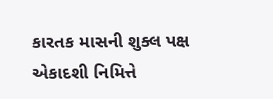કારતક માસની શુક્લ પક્ષ એકાદશી નિમિત્તે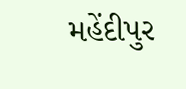મહેંદીપુર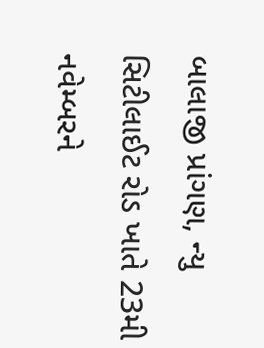બાલાજી પ્રાંગણ, ન્યુ સિટીલાઈટ રોડ ખાતે 23મી નવેમ્બરને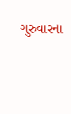ગુરુવારના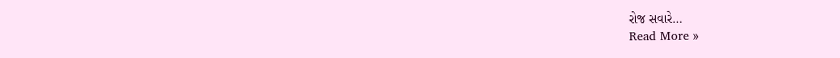રોજ સવારે…
Read More »